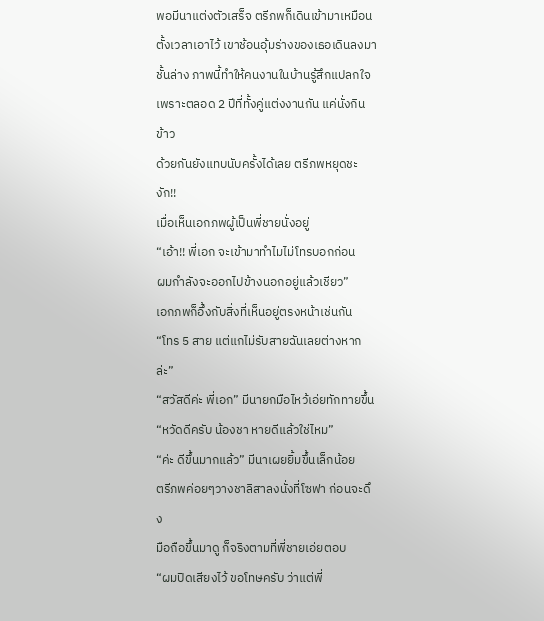พอมีนาแต่งตัวเสร็จ ตรีภพก็เดินเข้ามาเหมือน
ตั้งเวลาเอาไว้ เขาช้อนอุ้มร่างของเธอเดินลงมา
ชั้นล่าง ภาพนี้ทำให้คนงานในบ้านรู้สึกแปลกใจ
เพราะตลอด 2 ปีที่ทั้งคู่แต่งงานกัน แค่นั่งกินข้าว
ด้วยกันยังแทบนับครั้งได้เลย ตรีภพหยุดชะงัก!!
เมื่อเห็นเอกภพผู้เป็นพี่ชายนั่งอยู่
“เอ้า!! พี่เอก จะเข้ามาทำไมไม่โทรบอกก่อน
ผมกำลังจะออกไปข้างนอกอยู่แล้วเชียว”
เอกภพก็อึ้งกับสิ่งที่เห็นอยู่ตรงหน้าเช่นกัน
“โทร 5 สาย แต่แกไม่รับสายฉันเลยต่างหากล่ะ”
“สวัสดีค่ะ พี่เอก” มีนายกมือไหว้เอ่ยทักทายขึ้น
“หวัดดีครับ น้องชา หายดีแล้วใช่ไหม”
“ค่ะ ดีขึ้นมากแล้ว” มีนาเผยยิ้มขึ้นเล็กน้อย
ตรีภพค่อยๆวางชาลิสาลงนั่งที่โซฟา ก่อนจะดึง
มือถือขึ้นมาดู ก็จริงตามที่พี่ชายเอ่ยตอบ
“ผมปิดเสียงไว้ ขอโทษครับ ว่าแต่พี่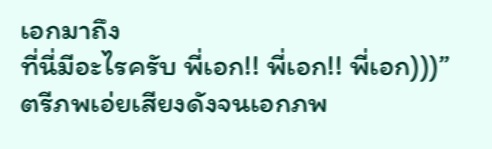เอกมาถึง
ที่นี่มีอะไรครับ พี่เอก!! พี่เอก!! พี่เอก)))”
ตรีภพเอ่ยเสียงดังจนเอกภพ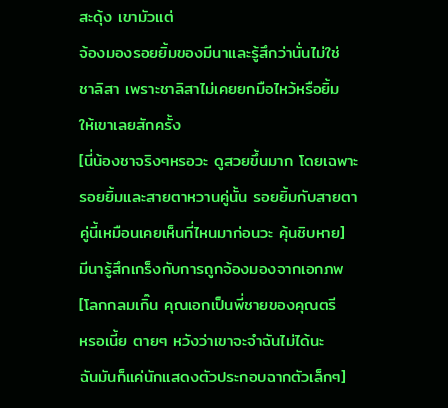สะดุ้ง เขามัวแต่
จ้องมองรอยยิ้มของมีนาและรู้สึกว่านั่นไม่ใช่
ชาลิสา เพราะชาลิสาไม่เคยยกมือไหว้หรือยิ้ม
ให้เขาเลยสักครั้ง
[นี่น้องชาจริงๆหรอวะ ดูสวยขึ้นมาก โดยเฉพาะ
รอยยิ้มและสายตาหวานคู่นั้น รอยยิ้มกับสายตา
คู่นี้เหมือนเคยเห็นที่ไหนมาก่อนวะ คุ้นชิบหาย]
มีนารู้สึกเกร็งกับการถูกจ้องมองจากเอกภพ
[โลกกลมเกิ๊น คุณเอกเป็นพี่ชายของคุณตรี
หรอเนี้ย ตายๆ หวังว่าเขาจะจำฉันไม่ได้นะ
ฉันมันก็แค่นักแสดงตัวประกอบฉากตัวเล็กๆ]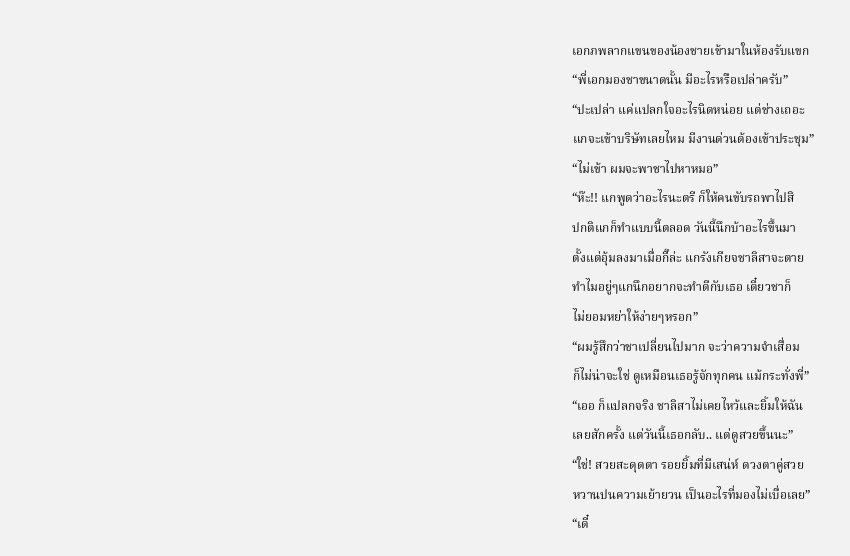เอกภพลากแขนของน้องชายเข้ามาในห้องรับแขก
“พี่เอกมองชาขนาดนั้น มีอะไรหรือเปล่าครับ”
“ปะเปล่า แค่แปลกใจอะไรนิดหน่อย แต่ช่างเถอะ
แกจะเข้าบริษัทเลยไหม มีงานด่วนต้องเข้าประชุม”
“ไม่เข้า ผมจะพาชาไปหาหมอ”
“ห๊ะ!! แกพูดว่าอะไรนะตรี ก็ให้คนขับรถพาไปสิ
ปกติแกก็ทำแบบนี้ตลอด วันนี้นึกบ้าอะไรขึ้นมา
ตั้งแต่อุ้มลงมาเมื่อกี๊ล่ะ แกรังเกียจชาลิสาจะตาย
ทำไมอยู่ๆแกนึกอยากจะทำดีกับเธอ เดี๋ยวชาก็
ไม่ยอมหย่าให้ง่ายๆหรอก”
“ผมรู้สึกว่าชาเปลี่ยนไปมาก จะว่าความจำเสื่อม
ก็ไม่น่าจะใช่ ดูเหมือนเธอรู้จักทุกคน แม้กระทั่งพี่”
“เออ ก็แปลกจริง ชาลิสาไม่เคยไหว้และยิ้มให้ฉัน
เลยสักครั้ง แต่วันนี้เธอกลับ.. แต่ดูสวยขึ้นนะ”
“ใช่! สวยสะดุดตา รอยยิ้มที่มีเสน่ห์ ดวงตาคู่สวย
หวานปนความเย้ายวน เป็นอะไรที่มองไม่เบื่อเลย”
“เดี๋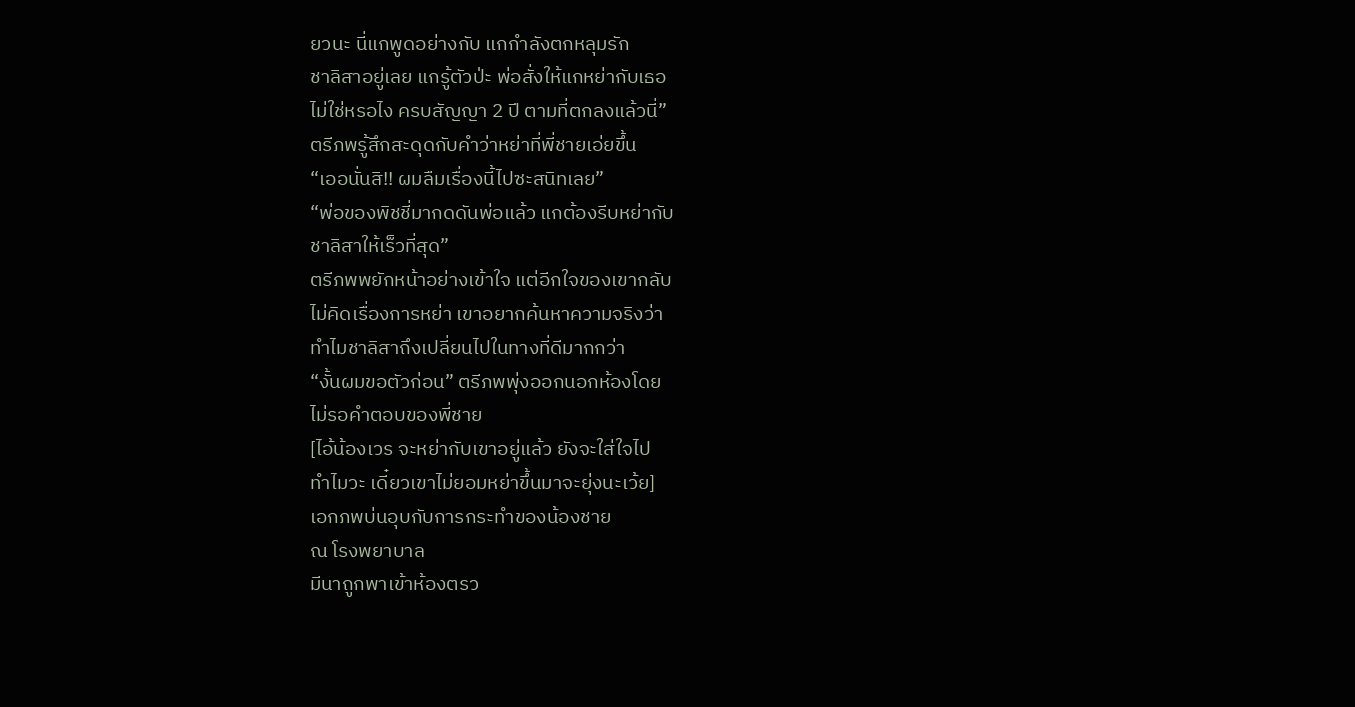ยวนะ นี่แกพูดอย่างกับ แกกำลังตกหลุมรัก
ชาลิสาอยู่เลย แกรู้ตัวป่ะ พ่อสั่งให้แกหย่ากับเธอ
ไม่ใช่หรอไง ครบสัญญา 2 ปี ตามที่ตกลงแล้วนี่”
ตรีภพรู้สึกสะดุดกับคำว่าหย่าที่พี่ชายเอ่ยขึ้น
“เออนั่นสิ!! ผมลืมเรื่องนี้ไปซะสนิทเลย”
“พ่อของพิชชี่มากดดันพ่อแล้ว แกต้องรีบหย่ากับ
ชาลิสาให้เร็วที่สุด”
ตรีภพพยักหน้าอย่างเข้าใจ แต่อีกใจของเขากลับ
ไม่คิดเรื่องการหย่า เขาอยากค้นหาความจริงว่า
ทำไมชาลิสาถึงเปลี่ยนไปในทางที่ดีมากกว่า
“งั้นผมขอตัวก่อน” ตรีภพพุ่งออกนอกห้องโดย
ไม่รอคำตอบของพี่ชาย
[ไอ้น้องเวร จะหย่ากับเขาอยู่แล้ว ยังจะใส่ใจไป
ทำไมวะ เดี๋ยวเขาไม่ยอมหย่าขึ้นมาจะยุ่งนะเว้ย]
เอกภพบ่นอุบกับการกระทำของน้องชาย
ณ โรงพยาบาล
มีนาถูกพาเข้าห้องตรว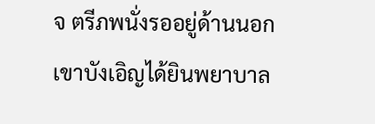จ ตรีภพนั่งรออยู่ด้านนอก
เขาบังเอิญได้ยินพยาบาล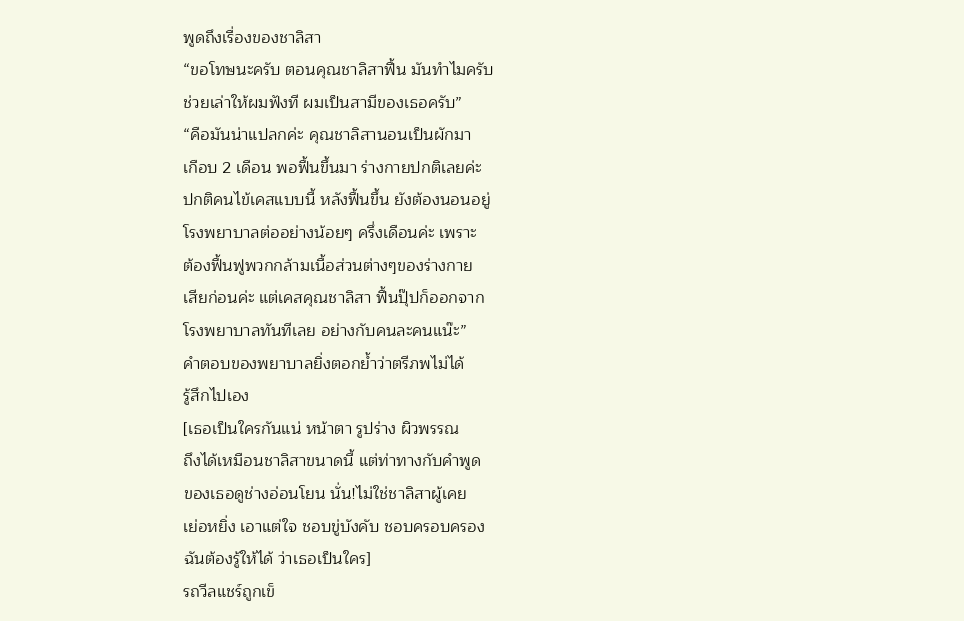พูดถึงเรื่องของชาลิสา
“ขอโทษนะครับ ตอนคุณชาลิสาฟื้น มันทำไมครับ
ช่วยเล่าให้ผมฟังที ผมเป็นสามีของเธอครับ”
“คือมันน่าแปลกค่ะ คุณชาลิสานอนเป็นผักมา
เกือบ 2 เดือน พอฟื้นขึ้นมา ร่างกายปกติเลยค่ะ
ปกติคนไข้เคสแบบนี้ หลังฟื้นขึ้น ยังต้องนอนอยู่
โรงพยาบาลต่ออย่างน้อยๆ ครึ่งเดือนค่ะ เพราะ
ต้องฟื้นฟูพวกกล้ามเนื้อส่วนต่างๆของร่างกาย
เสียก่อนค่ะ แต่เคสคุณชาลิสา ฟื้นปุ๊ปก็ออกจาก
โรงพยาบาลทันทีเลย อย่างกับคนละคนแน๊ะ”
คำตอบของพยาบาลยิ่งตอกย้ำว่าตรีภพไม่ได้
รู้สึกไปเอง
[เธอเป็นใครกันแน่ หน้าตา รูปร่าง ผิวพรรณ
ถึงได้เหมือนชาลิสาขนาดนี้ แต่ท่าทางกับคำพูด
ของเธอดูช่างอ่อนโยน นั่น!ไม่ใช่ชาลิสาผู้เคย
เย่อหยิ่ง เอาแต่ใจ ชอบขู่บังคับ ชอบครอบครอง
ฉันต้องรู้ให้ได้ ว่าเธอเป็นใคร]
รถวีลแชร์ถูกเข็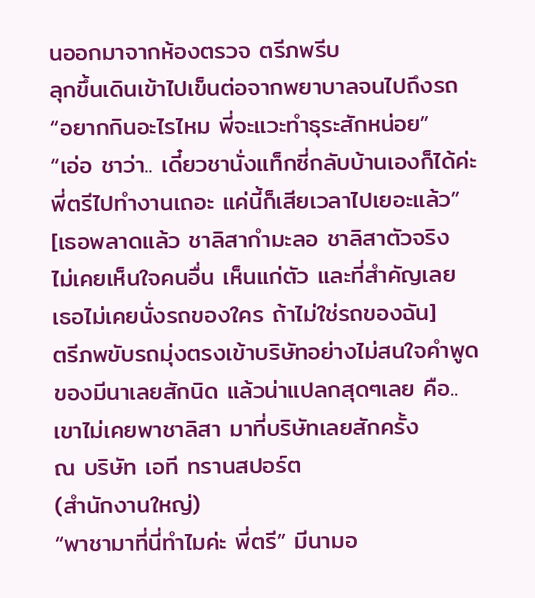นออกมาจากห้องตรวจ ตรีภพรีบ
ลุกขึ้นเดินเข้าไปเข็นต่อจากพยาบาลจนไปถึงรถ
“อยากกินอะไรไหม พี่จะแวะทำธุระสักหน่อย”
“เอ่อ ชาว่า.. เดี๋ยวชานั่งแท็กซี่กลับบ้านเองก็ได้ค่ะ
พี่ตรีไปทำงานเถอะ แค่นี้ก็เสียเวลาไปเยอะแล้ว”
[เธอพลาดแล้ว ชาลิสากำมะลอ ชาลิสาตัวจริง
ไม่เคยเห็นใจคนอื่น เห็นแก่ตัว และที่สำคัญเลย
เธอไม่เคยนั่งรถของใคร ถ้าไม่ใช่รถของฉัน]
ตรีภพขับรถมุ่งตรงเข้าบริษัทอย่างไม่สนใจคำพูด
ของมีนาเลยสักนิด แล้วน่าแปลกสุดๆเลย คือ..
เขาไม่เคยพาชาลิสา มาที่บริษัทเลยสักครั้ง
ณ บริษัท เอที ทรานสปอร์ต
(สำนักงานใหญ่)
“พาชามาที่นี่ทำไมค่ะ พี่ตรี” มีนามอ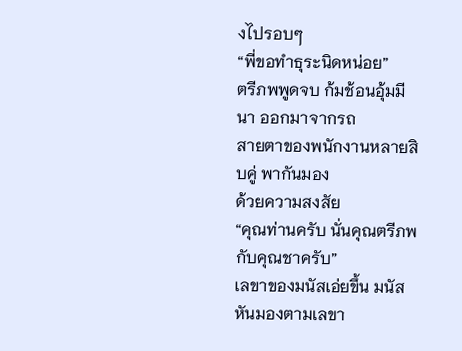งไปรอบๆ
“พี่ขอทำธุระนิดหน่อย”
ตรีภพพูดจบ ก้มช้อนอุ้มมีนา ออกมาจากรถ
สายตาของพนักงานหลายสิบคู่ พากันมอง
ด้วยความสงสัย
“คุณท่านครับ นั่นคุณตรีภพกับคุณชาครับ”
เลขาของมนัสเอ่ยขึ้น มนัสหันมองตามเลขา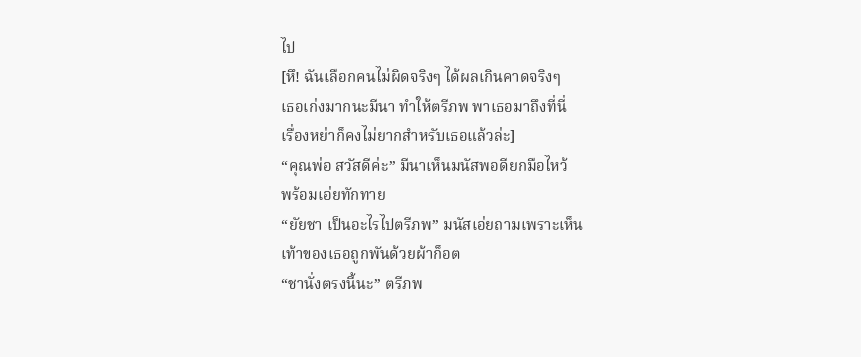ไป
[หึ! ฉันเลือกคนไม่ผิดจริงๆ ได้ผลเกินคาดจริงๆ
เธอเก่งมากนะมีนา ทำให้ตรีภพ พาเธอมาถึงที่นี่
เรื่องหย่าก็คงไม่ยากสำหรับเธอแล้วล่ะ]
“คุณพ่อ สวัสดีค่ะ” มีนาเห็นมนัสพอดียกมือไหว้
พร้อมเอ่ยทักทาย
“ยัยชา เป็นอะไรไปตรีภพ” มนัสเอ่ยถามเพราะเห็น
เท้าของเธอถูกพันด้วยผ้าก็อต
“ชานั่งตรงนี้นะ” ตรีภพ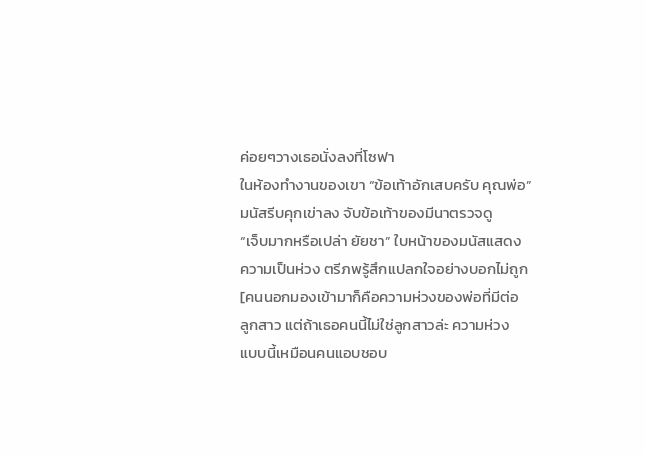ค่อยๆวางเธอนั่งลงที่โซฟา
ในห้องทำงานของเขา “ข้อเท้าอักเสบครับ คุณพ่อ”
มนัสรีบคุกเข่าลง จับข้อเท้าของมีนาตรวจดู
“เจ็บมากหรือเปล่า ยัยชา” ใบหน้าของมนัสแสดง
ความเป็นห่วง ตรีภพรู้สึกแปลกใจอย่างบอกไม่ถูก
[คนนอกมองเข้ามาก็คือความห่วงของพ่อที่มีต่อ
ลูกสาว แต่ถ้าเธอคนนี้ไม่ใช่ลูกสาวล่ะ ความห่วง
แบบนี้เหมือนคนแอบชอบ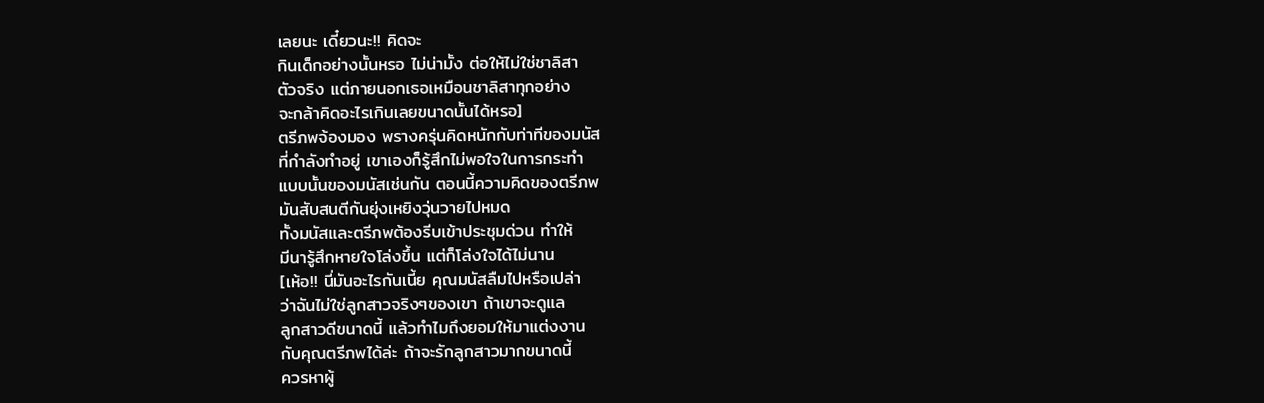เลยนะ เดี๋ยวนะ!! คิดจะ
กินเด็กอย่างนั้นหรอ ไม่น่ามั้ง ต่อให้ไม่ใช่ชาลิสา
ตัวจริง แต่ภายนอกเธอเหมือนชาลิสาทุกอย่าง
จะกล้าคิดอะไรเกินเลยขนาดนั้นได้หรอ]
ตรีภพจ้องมอง พรางครุ่นคิดหนักกับท่าทีของมนัส
ที่กำลังทำอยู่ เขาเองก็รู้สึกไม่พอใจในการกระทำ
แบบนั้นของมนัสเช่นกัน ตอนนี้ความคิดของตรีภพ
มันสับสนตีกันยุ่งเหยิงวุ่นวายไปหมด
ทั้งมนัสและตรีภพต้องรีบเข้าประชุมด่วน ทำให้
มีนารู้สึกหายใจโล่งขึ้น แต่ก็โล่งใจได้ไม่นาน
[เห้อ!! นี่มันอะไรกันเนี้ย คุณมนัสลืมไปหรือเปล่า
ว่าฉันไม่ใช่ลูกสาวจริงๆของเขา ถ้าเขาจะดูแล
ลูกสาวดีขนาดนี้ แล้วทำไมถึงยอมให้มาแต่งงาน
กับคุณตรีภพได้ล่ะ ถ้าจะรักลูกสาวมากขนาดนี้
ควรหาผู้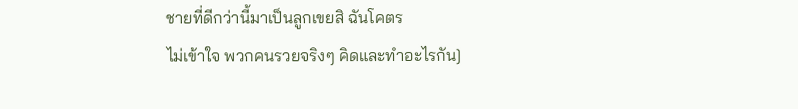ชายที่ดีกว่านี้มาเป็นลูกเขยสิ ฉันโคตร
ไม่เข้าใจ พวกคนรวยจริงๆ คิดและทำอะไรกัน]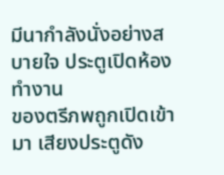มีนากำลังนั่งอย่างสบายใจ ประตูเปิดห้องทำงาน
ของตรีภพถูกเปิดเข้ามา เสียงประตูดัง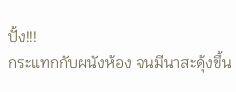ปั้ง!!!
กระแทกกับผนังห้อง จนมีนาสะดุ้งขึ้น